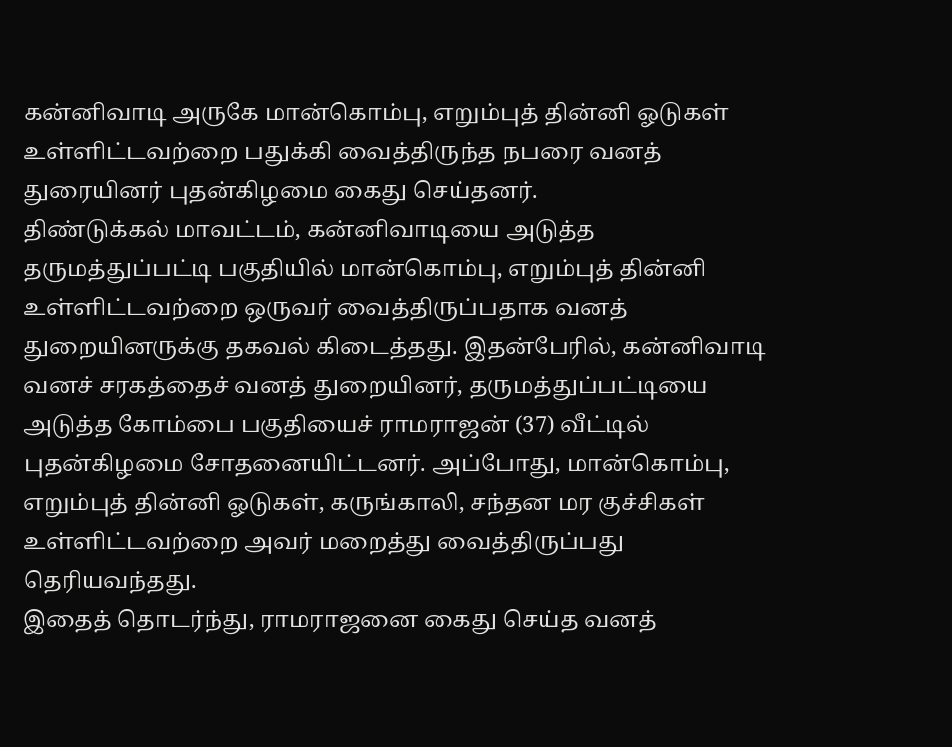கன்னிவாடி அருகே மான்கொம்பு, எறும்புத் தின்னி ஓடுகள் உள்ளிட்டவற்றை பதுக்கி வைத்திருந்த நபரை வனத் துரையினர் புதன்கிழமை கைது செய்தனர்.
திண்டுக்கல் மாவட்டம், கன்னிவாடியை அடுத்த தருமத்துப்பட்டி பகுதியில் மான்கொம்பு, எறும்புத் தின்னி உள்ளிட்டவற்றை ஒருவர் வைத்திருப்பதாக வனத் துறையினருக்கு தகவல் கிடைத்தது. இதன்பேரில், கன்னிவாடி வனச் சரகத்தைச் வனத் துறையினர், தருமத்துப்பட்டியை அடுத்த கோம்பை பகுதியைச் ராமராஜன் (37) வீட்டில் புதன்கிழமை சோதனையிட்டனர். அப்போது, மான்கொம்பு, எறும்புத் தின்னி ஓடுகள், கருங்காலி, சந்தன மர குச்சிகள் உள்ளிட்டவற்றை அவர் மறைத்து வைத்திருப்பது தெரியவந்தது.
இதைத் தொடர்ந்து, ராமராஜனை கைது செய்த வனத்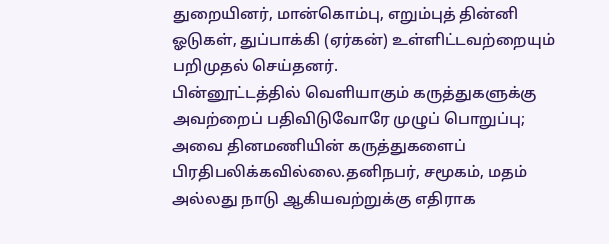துறையினர், மான்கொம்பு, எறும்புத் தின்னி ஓடுகள், துப்பாக்கி (ஏர்கன்) உள்ளிட்டவற்றையும் பறிமுதல் செய்தனர்.
பின்னூட்டத்தில் வெளியாகும் கருத்துகளுக்கு அவற்றைப் பதிவிடுவோரே முழுப் பொறுப்பு; அவை தினமணியின் கருத்துகளைப் பிரதிபலிக்கவில்லை.தனிநபர், சமூகம், மதம் அல்லது நாடு ஆகியவற்றுக்கு எதிராக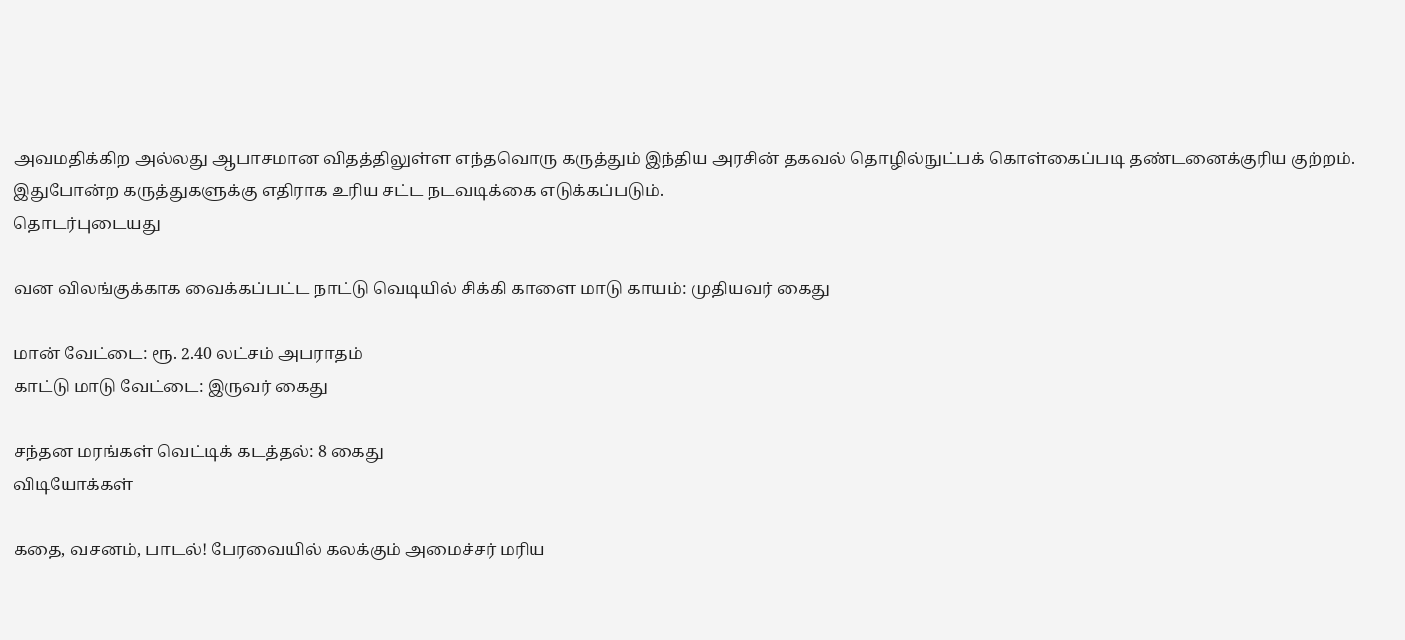அவமதிக்கிற அல்லது ஆபாசமான விதத்திலுள்ள எந்தவொரு கருத்தும் இந்திய அரசின் தகவல் தொழில்நுட்பக் கொள்கைப்படி தண்டனைக்குரிய குற்றம். இதுபோன்ற கருத்துகளுக்கு எதிராக உரிய சட்ட நடவடிக்கை எடுக்கப்படும்.
தொடர்புடையது

வன விலங்குக்காக வைக்கப்பட்ட நாட்டு வெடியில் சிக்கி காளை மாடு காயம்: முதியவர் கைது

மான் வேட்டை: ரூ. 2.40 லட்சம் அபராதம்
காட்டு மாடு வேட்டை: இருவர் கைது

சந்தன மரங்கள் வெட்டிக் கடத்தல்: 8 கைது
விடியோக்கள்

கதை, வசனம், பாடல்! பேரவையில் கலக்கும் அமைச்சர் மரிய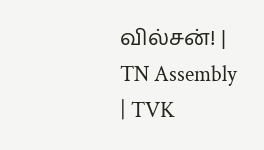வில்சன்! | TN Assembly | TVK